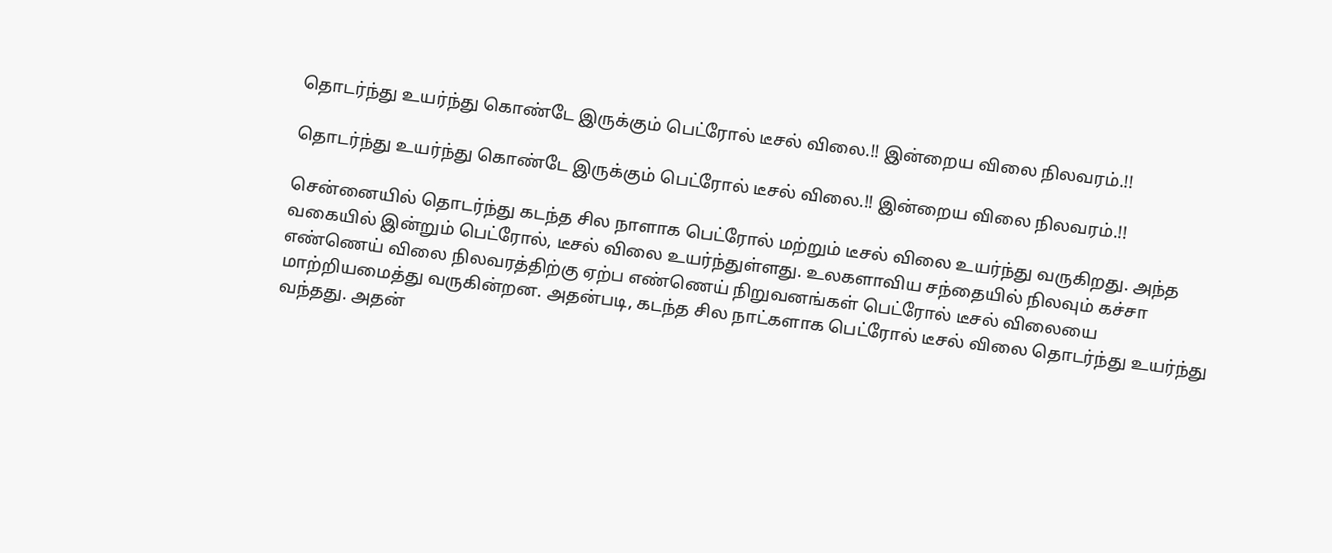தொடர்ந்து உயர்ந்து கொண்டே இருக்கும் பெட்ரோல் டீசல் விலை.!! இன்றைய விலை நிலவரம்.!!

தொடர்ந்து உயர்ந்து கொண்டே இருக்கும் பெட்ரோல் டீசல் விலை.!! இன்றைய விலை நிலவரம்.!!

சென்னையில் தொடர்ந்து கடந்த சில நாளாக பெட்ரோல் மற்றும் டீசல் விலை உயர்ந்து வருகிறது. அந்த வகையில் இன்றும் பெட்ரோல், டீசல் விலை உயர்ந்துள்ளது. உலகளாவிய சந்தையில் நிலவும் கச்சா எண்ணெய் விலை நிலவரத்திற்கு ஏற்ப எண்ணெய் நிறுவனங்கள் பெட்ரோல் டீசல் விலையை மாற்றியமைத்து வருகின்றன. அதன்படி, கடந்த சில நாட்களாக பெட்ரோல் டீசல் விலை தொடர்ந்து உயர்ந்து வந்தது. அதன்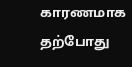காரணமாக தற்போது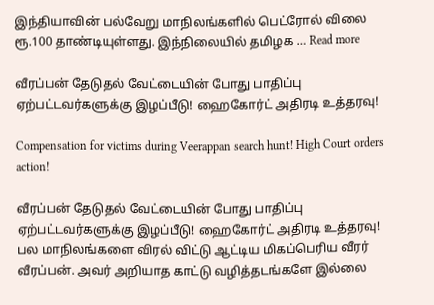இந்தியாவின் பல்வேறு மாநிலங்களில் பெட்ரோல் விலை ரூ.100 தாண்டியுள்ளது. இந்நிலையில் தமிழக … Read more

வீரப்பன் தேடுதல் வேட்டையின் போது பாதிப்பு ஏற்பட்டவர்களுக்கு இழப்பீடு! ஹைகோர்ட் அதிரடி உத்தரவு!

Compensation for victims during Veerappan search hunt! High Court orders action!

வீரப்பன் தேடுதல் வேட்டையின் போது பாதிப்பு ஏற்பட்டவர்களுக்கு இழப்பீடு! ஹைகோர்ட் அதிரடி உத்தரவு! பல மாநிலங்களை விரல் விட்டு ஆட்டிய மிகப்பெரிய வீரர் வீரப்பன். அவர் அறியாத காட்டு வழித்தடங்களே இல்லை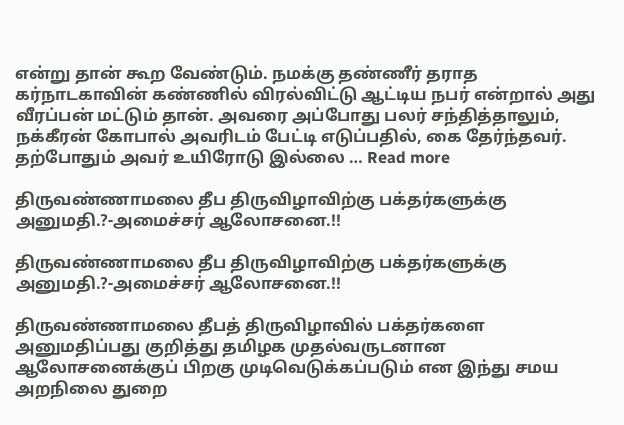என்று தான் கூற வேண்டும். நமக்கு தண்ணீர் தராத கர்நாடகாவின் கண்ணில் விரல்விட்டு ஆட்டிய நபர் என்றால் அது வீரப்பன் மட்டும் தான். அவரை அப்போது பலர் சந்தித்தாலும், நக்கீரன் கோபால் அவரிடம் பேட்டி எடுப்பதில், கை தேர்ந்தவர். தற்போதும் அவர் உயிரோடு இல்லை … Read more

திருவண்ணாமலை தீப திருவிழாவிற்கு பக்தர்களுக்கு அனுமதி.?-அமைச்சர் ஆலோசனை.!!

திருவண்ணாமலை தீப திருவிழாவிற்கு பக்தர்களுக்கு அனுமதி.?-அமைச்சர் ஆலோசனை.!!

திருவண்ணாமலை தீபத் திருவிழாவில் பக்தர்களை அனுமதிப்பது குறித்து தமிழக முதல்வருடனான ஆலோசனைக்குப் பிறகு முடிவெடுக்கப்படும் என இந்து சமய அறநிலை துறை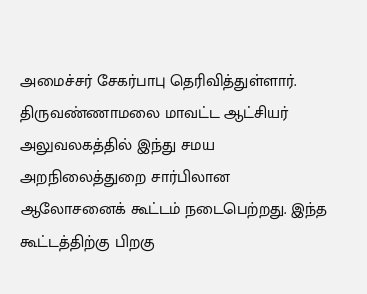அமைச்சர் சேகர்பாபு தெரிவித்துள்ளார். திருவண்ணாமலை மாவட்ட ஆட்சியர் அலுவலகத்தில் இந்து சமய அறநிலைத்துறை சார்பிலான ஆலோசனைக் கூட்டம் நடைபெற்றது. இந்த கூட்டத்திற்கு பிறகு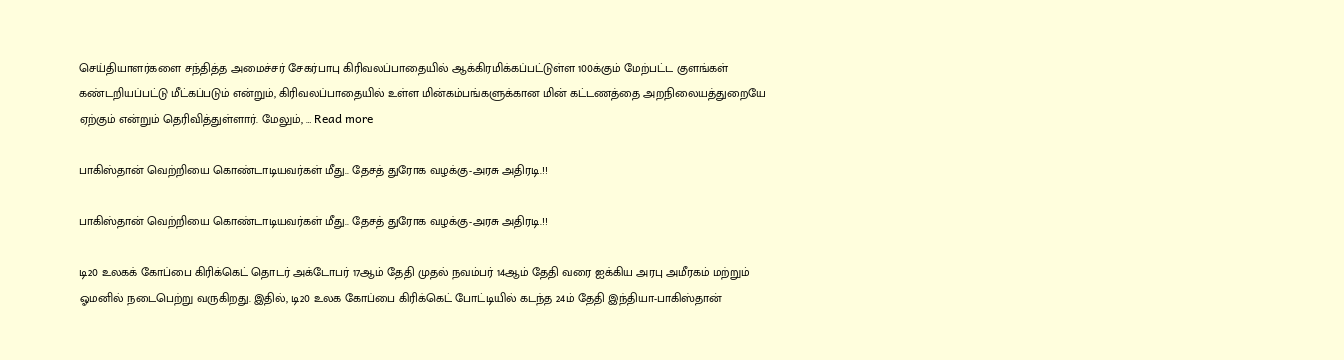செய்தியாளர்களை சந்தித்த அமைச்சர் சேகர்பாபு கிரிவலப்பாதையில் ஆக்கிரமிக்கப்பட்டுள்ள 100க்கும் மேற்பட்ட குளங்கள் கண்டறியப்பட்டு மீட்கப்படும் என்றும், கிரிவலப்பாதையில் உள்ள மின்கம்பங்களுக்கான மின் கட்டணத்தை அறநிலையத்துறையே ஏற்கும் என்றும் தெரிவித்துள்ளார். மேலும், … Read more

பாகிஸ்தான் வெற்றியை கொண்டாடியவர்கள் மீது.. தேசத் துரோக வழக்கு-அரசு அதிரடி.!!

பாகிஸ்தான் வெற்றியை கொண்டாடியவர்கள் மீது.. தேசத் துரோக வழக்கு-அரசு அதிரடி.!!

டி20 உலகக் கோப்பை கிரிக்கெட் தொடர் அக்டோபர் 17ஆம் தேதி முதல் நவம்பர் 14ஆம் தேதி வரை ஐக்கிய அரபு அமீரகம் மற்றும் ஓமனில் நடைபெற்று வருகிறது. இதில், டி20 உலக கோப்பை கிரிக்கெட் போட்டியில் கடந்த 24ம் தேதி இந்தியா-பாகிஸ்தான்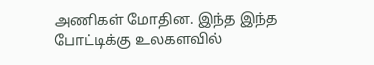அணிகள் மோதின. இந்த இந்த போட்டிக்கு உலகளவில்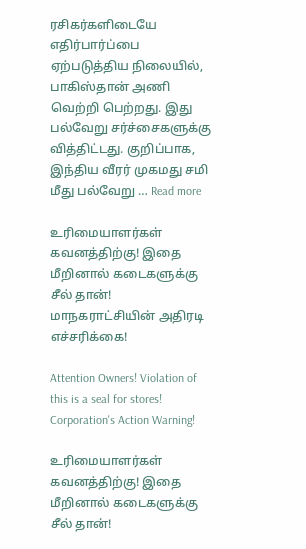ரசிகர்களிடையே எதிர்பார்ப்பை ஏற்படுத்திய நிலையில், பாகிஸ்தான் அணி வெற்றி பெற்றது. இது பல்வேறு சர்ச்சைகளுக்கு வித்திட்டது. குறிப்பாக, இந்திய வீரர் முகமது சமி மீது பல்வேறு … Read more

உரிமையாளர்கள் கவனத்திற்கு! இதை மீறினால் கடைகளுக்கு சீல் தான்! மாநகராட்சியின் அதிரடி எச்சரிக்கை!

Attention Owners! Violation of this is a seal for stores! Corporation's Action Warning!

உரிமையாளர்கள் கவனத்திற்கு! இதை மீறினால் கடைகளுக்கு சீல் தான்!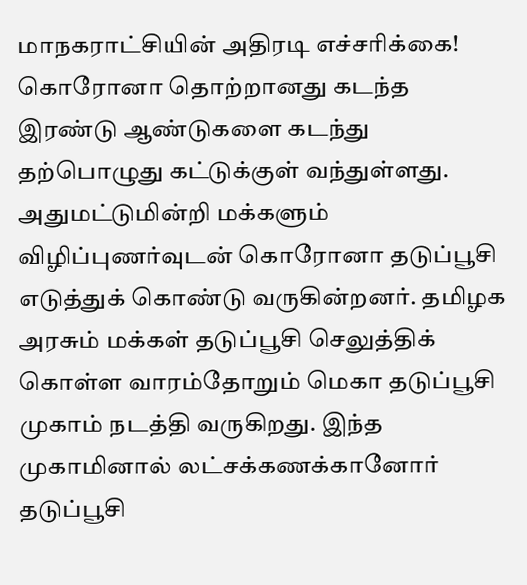மாநகராட்சியின் அதிரடி எச்சரிக்கை! கொரோனா தொற்றானது கடந்த இரண்டு ஆண்டுகளை கடந்து தற்பொழுது கட்டுக்குள் வந்துள்ளது. அதுமட்டுமின்றி மக்களும் விழிப்புணர்வுடன் கொரோனா தடுப்பூசி எடுத்துக் கொண்டு வருகின்றனர். தமிழக அரசும் மக்கள் தடுப்பூசி செலுத்திக் கொள்ள வாரம்தோறும் மெகா தடுப்பூசி முகாம் நடத்தி வருகிறது. இந்த முகாமினால் லட்சக்கணக்கானோர் தடுப்பூசி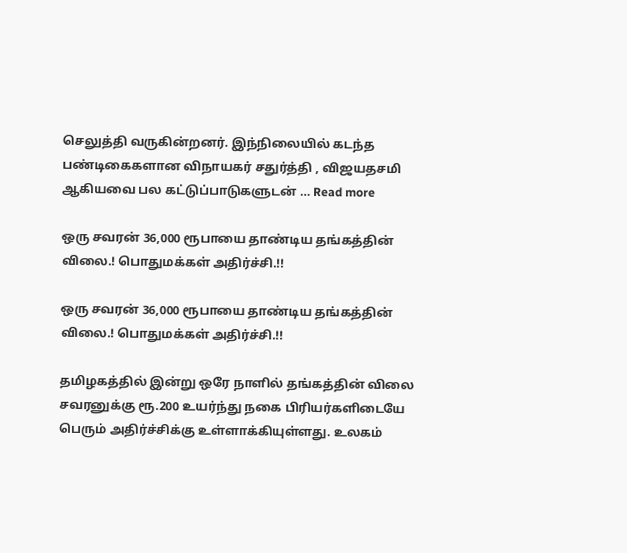செலுத்தி வருகின்றனர். இந்நிலையில் கடந்த பண்டிகைகளான விநாயகர் சதுர்த்தி , விஜயதசமி ஆகியவை பல கட்டுப்பாடுகளுடன் … Read more

ஒரு சவரன் 36,000 ரூபாயை தாண்டிய தங்கத்தின் விலை.! பொதுமக்கள் அதிர்ச்சி‌.!!

ஒரு சவரன் 36,000 ரூபாயை தாண்டிய தங்கத்தின் விலை.! பொதுமக்கள் அதிர்ச்சி‌.!!

தமிழகத்தில் இன்று ஒரே நாளில் தங்கத்தின் விலை சவரனுக்கு ரூ‌.200 உயர்ந்து நகை பிரியர்களிடையே பெரும் அதிர்ச்சிக்கு உள்ளாக்கியுள்ளது. உலகம்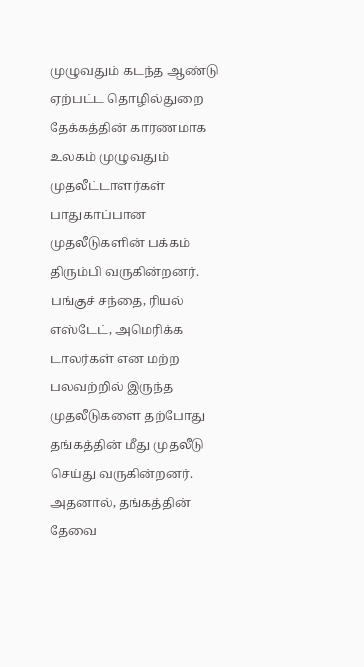முழுவதும் கடந்த ஆண்டு ஏற்பட்ட தொழில்துறை தேக்கத்தின் காரணமாக உலகம் முழுவதும் முதலீட்டாளர்கள் பாதுகாப்பான முதலீடுகளின் பக்கம் திரும்பி வருகின்றனர். பங்குச் சந்தை, ரியல் எஸ்டேட், அமெரிக்க டாலர்கள் என மற்ற பலவற்றில் இருந்த முதலீடுகளை தற்போது தங்கத்தின் மீது முதலீடு செய்து வருகின்றனர். அதனால், தங்கத்தின் தேவை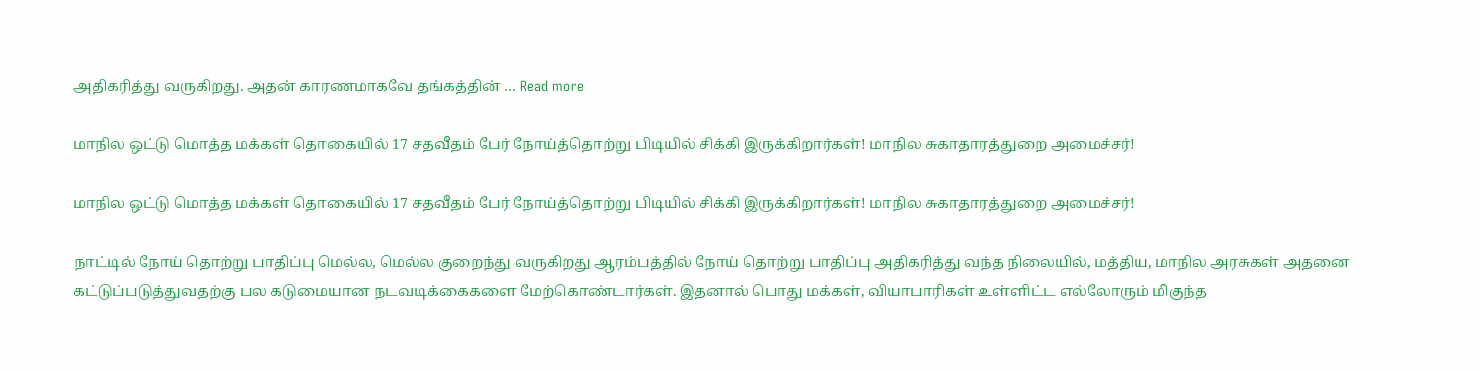அதிகரித்து வருகிறது. அதன் காரணமாகவே தங்கத்தின் … Read more

மாநில ஒட்டு மொத்த மக்கள் தொகையில் 17 சதவீதம் பேர் நோய்த்தொற்று பிடியில் சிக்கி இருக்கிறார்கள்! மாநில சுகாதாரத்துறை அமைச்சர்!

மாநில ஒட்டு மொத்த மக்கள் தொகையில் 17 சதவீதம் பேர் நோய்த்தொற்று பிடியில் சிக்கி இருக்கிறார்கள்! மாநில சுகாதாரத்துறை அமைச்சர்!

நாட்டில் நோய் தொற்று பாதிப்பு மெல்ல, மெல்ல குறைந்து வருகிறது ஆரம்பத்தில் நோய் தொற்று பாதிப்பு அதிகரித்து வந்த நிலையில், மத்திய, மாநில அரசுகள் அதனை கட்டுப்படுத்துவதற்கு பல கடுமையான நடவடிக்கைகளை மேற்கொண்டார்கள். இதனால் பொது மக்கள், வியாபாரிகள் உள்ளிட்ட எல்லோரும் மிகுந்த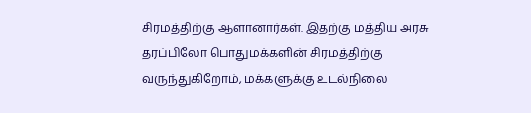சிரமத்திற்கு ஆளானார்கள். இதற்கு மத்திய அரசு தரப்பிலோ பொதுமக்களின் சிரமத்திற்கு வருந்துகிறோம், மக்களுக்கு உடல்நிலை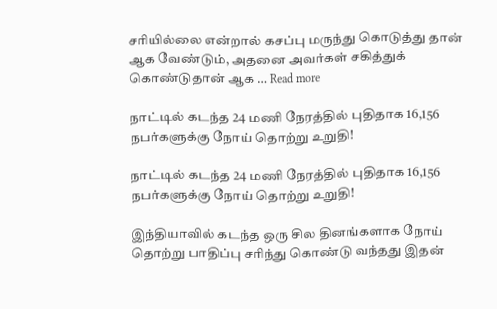சரியில்லை என்றால் கசப்பு மருந்து கொடுத்து தான் ஆக வேண்டும், அதனை அவர்கள் சகித்துக் கொண்டுதான் ஆக … Read more

நாட்டில் கடந்த 24 மணி நேரத்தில் புதிதாக 16,156 நபர்களுக்கு நோய் தொற்று உறுதி!

நாட்டில் கடந்த 24 மணி நேரத்தில் புதிதாக 16,156 நபர்களுக்கு நோய் தொற்று உறுதி!

இந்தியாவில் கடந்த ஒரு சில தினங்களாக நோய் தொற்று பாதிப்பு சரிந்து கொண்டு வந்தது இதன்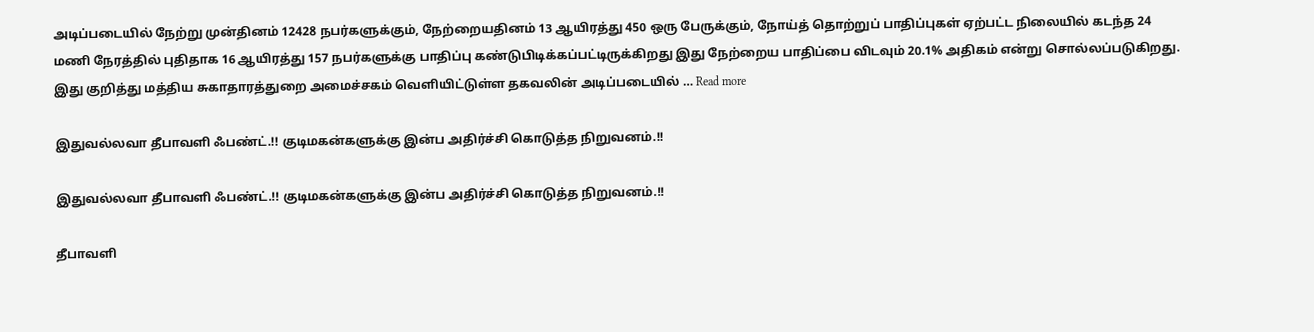அடிப்படையில் நேற்று முன்தினம் 12428 நபர்களுக்கும், நேற்றையதினம் 13 ஆயிரத்து 450 ஒரு பேருக்கும், நோய்த் தொற்றுப் பாதிப்புகள் ஏற்பட்ட நிலையில் கடந்த 24 மணி நேரத்தில் புதிதாக 16 ஆயிரத்து 157 நபர்களுக்கு பாதிப்பு கண்டுபிடிக்கப்பட்டிருக்கிறது இது நேற்றைய பாதிப்பை விடவும் 20.1% அதிகம் என்று சொல்லப்படுகிறது. இது குறித்து மத்திய சுகாதாரத்துறை அமைச்சகம் வெளியிட்டுள்ள தகவலின் அடிப்படையில் … Read more

இதுவல்லவா தீபாவளி ஃபண்ட்.!! குடிமகன்களுக்கு இன்ப அதிர்ச்சி கொடுத்த நிறுவனம்.!!

இதுவல்லவா தீபாவளி ஃபண்ட்.!! குடிமகன்களுக்கு இன்ப அதிர்ச்சி கொடுத்த நிறுவனம்.!!

தீபாவளி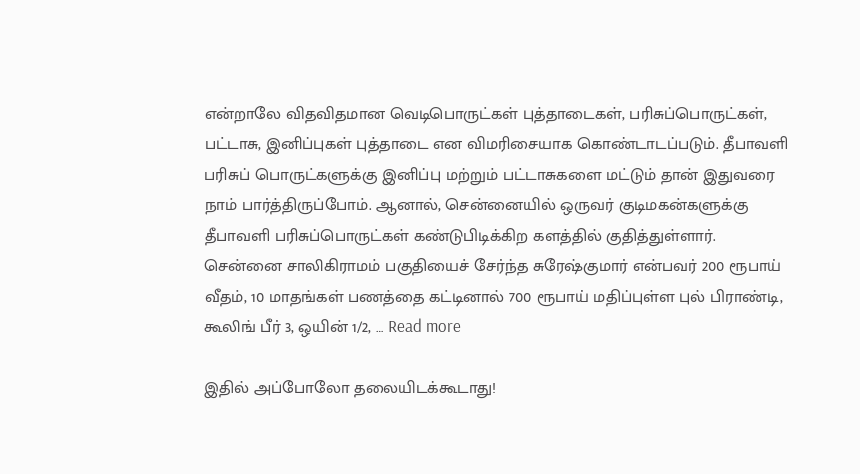என்றாலே விதவிதமான வெடிபொருட்கள் புத்தாடைகள், பரிசுப்பொருட்கள், பட்டாசு, இனிப்புகள் புத்தாடை என விமரிசையாக கொண்டாடப்படும். தீபாவளி பரிசுப் பொருட்களுக்கு இனிப்பு மற்றும் பட்டாசுகளை மட்டும் தான் இதுவரை நாம் பார்த்திருப்போம். ஆனால், சென்னையில் ஒருவர் குடிமகன்களுக்கு தீபாவளி பரிசுப்பொருட்கள் கண்டுபிடிக்கிற களத்தில் குதித்துள்ளார். சென்னை சாலிகிராமம் பகுதியைச் சேர்ந்த சுரேஷ்குமார் என்பவர் 200 ரூபாய் வீதம், 10 மாதங்கள் பணத்தை கட்டினால் 700 ரூபாய் மதிப்புள்ள புல் பிராண்டி, கூலிங் பீர் 3, ஒயின் 1/2, … Read more

இதில் அப்போலோ தலையிடக்கூடாது!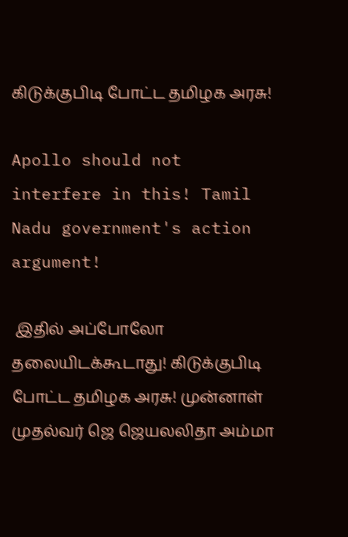கிடுக்குபிடி போட்ட தமிழக அரசு!

Apollo should not interfere in this! Tamil Nadu government's action argument!

 இதில் அப்போலோ தலையிடக்கூடாது! கிடுக்குபிடி போட்ட தமிழக அரசு! முன்னாள் முதல்வர் ஜெ ஜெயலலிதா அம்மா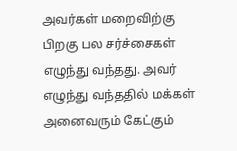அவர்கள் மறைவிற்கு பிறகு பல சர்ச்சைகள் எழுந்து வந்தது. அவர் எழுந்து வந்ததில் மக்கள் அனைவரும் கேட்கும்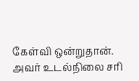கேள்வி ஒன்றுதான். அவர் உடல்நிலை சரி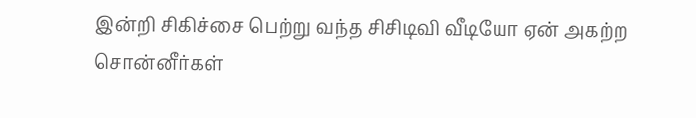இன்றி சிகிச்சை பெற்று வந்த சிசிடிவி வீடியோ ஏன் அகற்ற சொன்னீர்கள்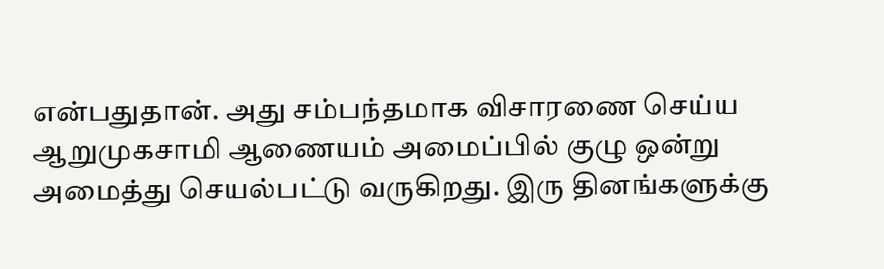என்பதுதான். அது சம்பந்தமாக விசாரணை செய்ய ஆறுமுகசாமி ஆணையம் அமைப்பில் குழு ஒன்று அமைத்து செயல்பட்டு வருகிறது. இரு தினங்களுக்கு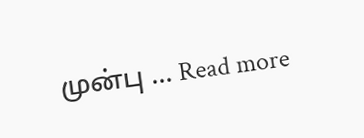முன்பு … Read more